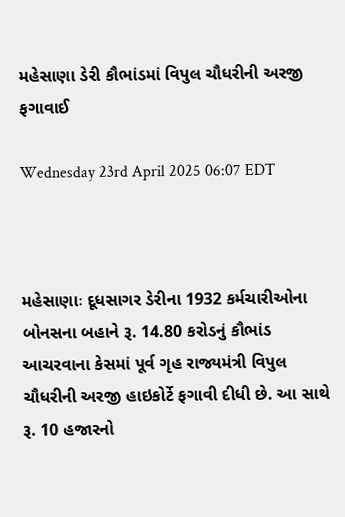મહેસાણા ડેરી કૌભાંડમાં વિપુલ ચૌધરીની અરજી ફગાવાઈ

Wednesday 23rd April 2025 06:07 EDT



મહેસાણાઃ દૂધસાગર ડેરીના 1932 કર્મચારીઓના બોનસના બહાને રૂ. 14.80 કરોડનું કૌભાંડ આચરવાના કેસમાં પૂર્વ ગૃહ રાજ્યમંત્રી વિપુલ ચૌધરીની અરજી હાઇકોર્ટે ફગાવી દીધી છે. આ સાથે રૂ. 10 હજારનો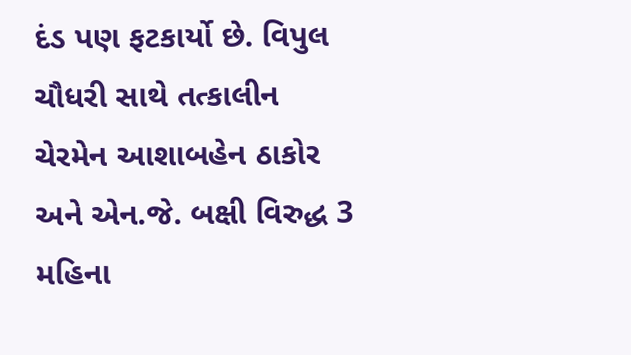દંડ પણ ફટકાર્યો છે. વિપુલ ચૌધરી સાથે તત્કાલીન ચેરમેન આશાબહેન ઠાકોર અને એન.જે. બક્ષી વિરુદ્ધ 3 મહિના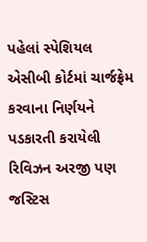પહેલાં સ્પેશિયલ એસીબી કોર્ટમાં ચાર્જફ્રેમ કરવાના નિર્ણયને પડકારતી કરાયેલી રિવિઝન અરજી પણ જસ્ટિસ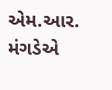એમ.આર. મંગડેએ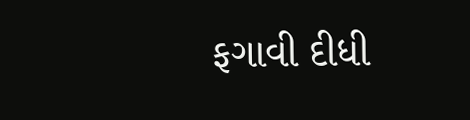ફગાવી દીધી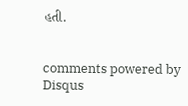હતી.


comments powered by Disqus